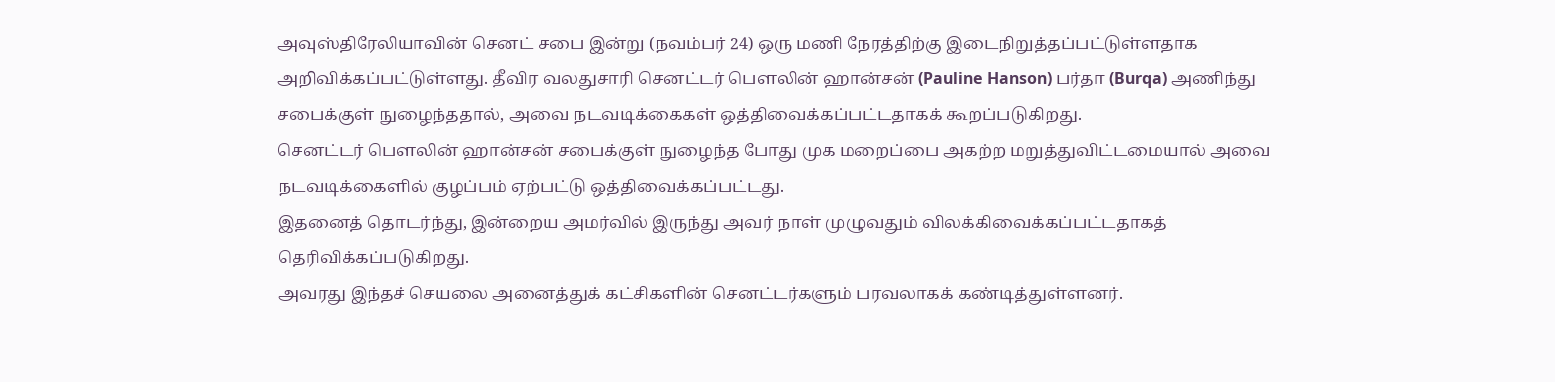அவுஸ்திரேலியாவின் செனட் சபை இன்று (நவம்பர் 24) ஒரு மணி நேரத்திற்கு இடைநிறுத்தப்பட்டுள்ளதாக அறிவிக்கப்பட்டுள்ளது. தீவிர வலதுசாரி செனட்டர் பௌலின் ஹான்சன் (Pauline Hanson) பர்தா (Burqa) அணிந்து சபைக்குள் நுழைந்ததால், அவை நடவடிக்கைகள் ஒத்திவைக்கப்பட்டதாகக் கூறப்படுகிறது.
செனட்டர் பௌலின் ஹான்சன் சபைக்குள் நுழைந்த போது முக மறைப்பை அகற்ற மறுத்துவிட்டமையால் அவை நடவடிக்கைளில் குழப்பம் ஏற்பட்டு ஒத்திவைக்கப்பட்டது.
இதனைத் தொடர்ந்து, இன்றைய அமர்வில் இருந்து அவர் நாள் முழுவதும் விலக்கிவைக்கப்பட்டதாகத் தெரிவிக்கப்படுகிறது.
அவரது இந்தச் செயலை அனைத்துக் கட்சிகளின் செனட்டர்களும் பரவலாகக் கண்டித்துள்ளனர்.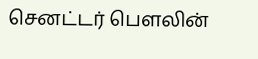செனட்டர் பௌலின்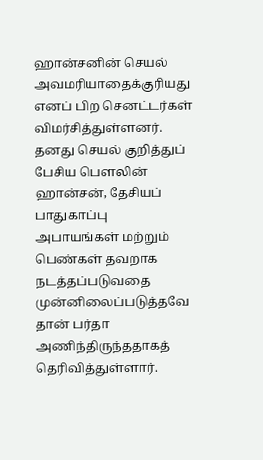ஹான்சனின் செயல் அவமரியாதைக்குரியது எனப் பிற செனட்டர்கள் விமர்சித்துள்ளனர்.
தனது செயல் குறித்துப் பேசிய பௌலின் ஹான்சன், தேசியப் பாதுகாப்பு அபாயங்கள் மற்றும் பெண்கள் தவறாக நடத்தப்படுவதை முன்னிலைப்படுத்தவே தான் பர்தா அணிந்திருந்ததாகத் தெரிவித்துள்ளார்.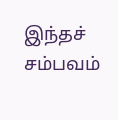இந்தச் சம்பவம்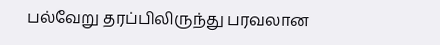பல்வேறு தரப்பிலிருந்து பரவலான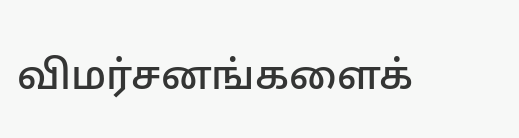விமர்சனங்களைக்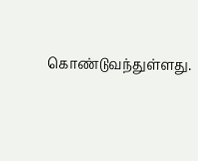கொண்டுவந்துள்ளது.